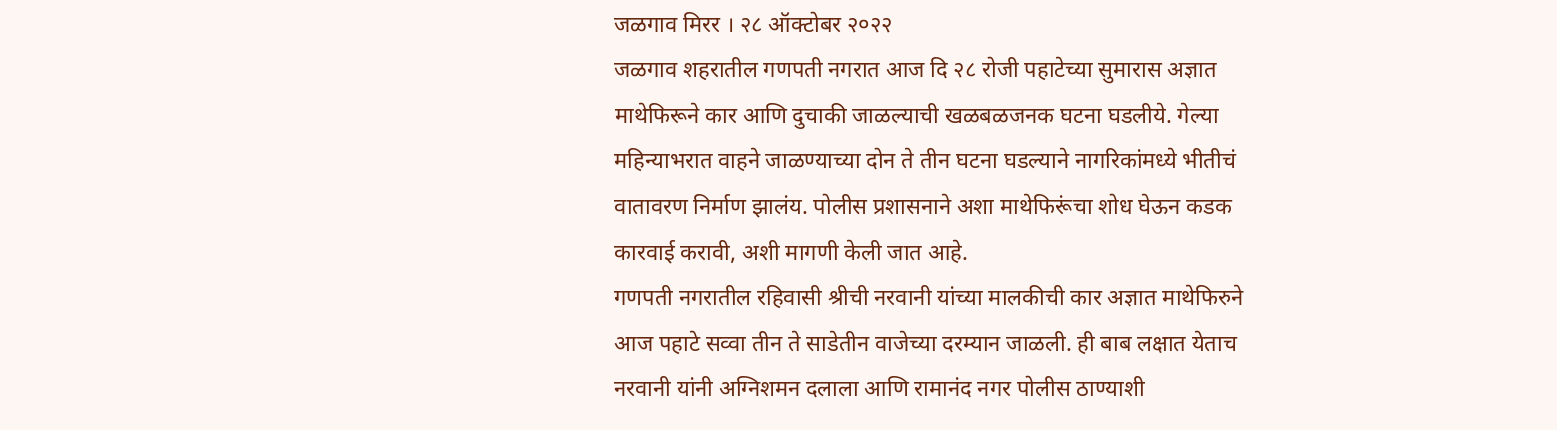जळगाव मिरर । २८ ऑक्टोबर २०२२
जळगाव शहरातील गणपती नगरात आज दि २८ रोजी पहाटेच्या सुमारास अज्ञात माथेफिरूने कार आणि दुचाकी जाळल्याची खळबळजनक घटना घडलीये. गेल्या महिन्याभरात वाहने जाळण्याच्या दोन ते तीन घटना घडल्याने नागरिकांमध्ये भीतीचं वातावरण निर्माण झालंय. पोलीस प्रशासनाने अशा माथेफिरूंचा शोध घेऊन कडक कारवाई करावी, अशी मागणी केली जात आहे.
गणपती नगरातील रहिवासी श्रीची नरवानी यांच्या मालकीची कार अज्ञात माथेफिरुने आज पहाटे सव्वा तीन ते साडेतीन वाजेच्या दरम्यान जाळली. ही बाब लक्षात येताच नरवानी यांनी अग्निशमन दलाला आणि रामानंद नगर पोलीस ठाण्याशी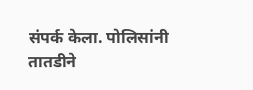संपर्क केला. पोलिसांनी तातडीने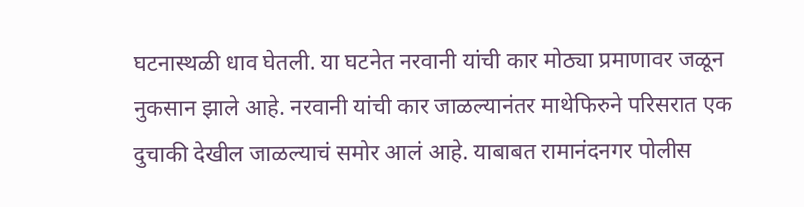घटनास्थळी धाव घेतली. या घटनेत नरवानी यांची कार मोठ्या प्रमाणावर जळून नुकसान झाले आहे. नरवानी यांची कार जाळल्यानंतर माथेफिरुने परिसरात एक दुचाकी देखील जाळल्याचं समोर आलं आहे. याबाबत रामानंदनगर पोलीस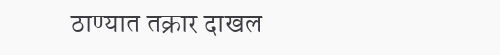ठाण्यात तक्रार दाखल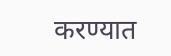करण्यात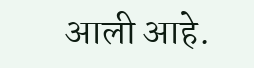आली आहे.